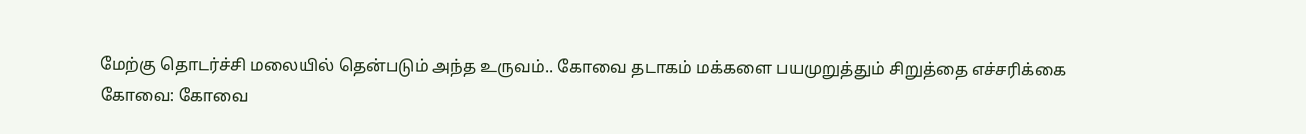மேற்கு தொடர்ச்சி மலையில் தென்படும் அந்த உருவம்.. கோவை தடாகம் மக்களை பயமுறுத்தும் சிறுத்தை எச்சரிக்கை
கோவை: கோவை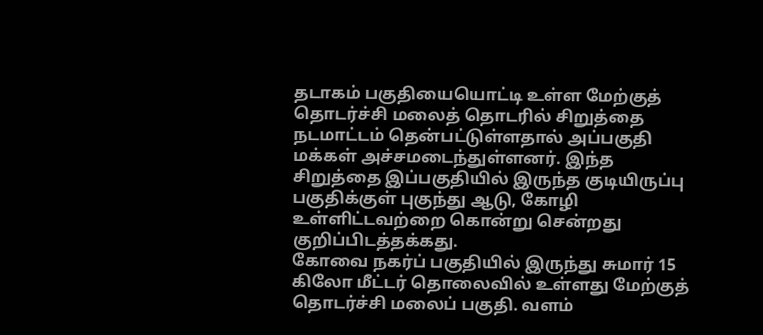தடாகம் பகுதியையொட்டி உள்ள மேற்குத் தொடர்ச்சி மலைத் தொடரில் சிறுத்தை நடமாட்டம் தென்பட்டுள்ளதால் அப்பகுதி மக்கள் அச்சமடைந்துள்ளனர். இந்த சிறுத்தை இப்பகுதியில் இருந்த குடியிருப்பு பகுதிக்குள் புகுந்து ஆடு, கோழி உள்ளிட்டவற்றை கொன்று சென்றது குறிப்பிடத்தக்கது.
கோவை நகர்ப் பகுதியில் இருந்து சுமார் 15 கிலோ மீட்டர் தொலைவில் உள்ளது மேற்குத் தொடர்ச்சி மலைப் பகுதி. வளம்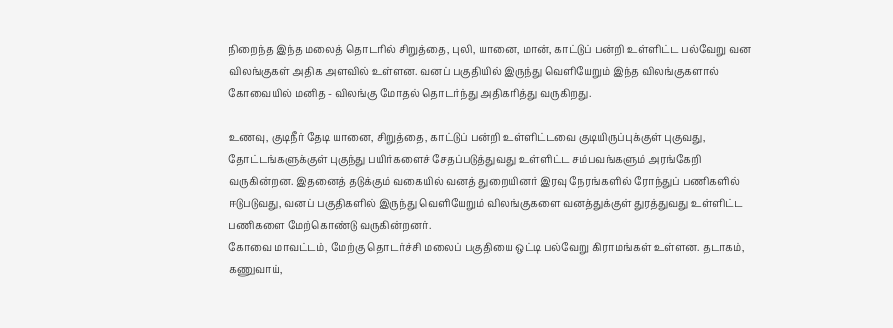நிறைந்த இந்த மலைத் தொடரில் சிறுத்தை, புலி, யானை, மான், காட்டுப் பன்றி உள்ளிட்ட பல்வேறு வன விலங்குகள் அதிக அளவில் உள்ளன. வனப் பகுதியில் இருந்து வெளியேறும் இந்த விலங்குகளால் கோவையில் மனித - விலங்கு மோதல் தொடர்ந்து அதிகரித்து வருகிறது.

உணவு, குடிநீர் தேடி யானை, சிறுத்தை, காட்டுப் பன்றி உள்ளிட்டவை குடியிருப்புக்குள் புகுவது, தோட்டங்களுக்குள் புகுந்து பயிர்களைச் சேதப்படுத்துவது உள்ளிட்ட சம்பவங்களும் அரங்கேறி வருகின்றன. இதனைத் தடுக்கும் வகையில் வனத் துறையினர் இரவு நேரங்களில் ரோந்துப் பணிகளில் ஈடுபடுவது, வனப் பகுதிகளில் இருந்து வெளியேறும் விலங்குகளை வனத்துக்குள் துரத்துவது உள்ளிட்ட பணிகளை மேற்கொண்டு வருகின்றனர்.
கோவை மாவட்டம், மேற்கு தொடர்ச்சி மலைப் பகுதியை ஒட்டி பல்வேறு கிராமங்கள் உள்ளன. தடாகம், கணுவாய்,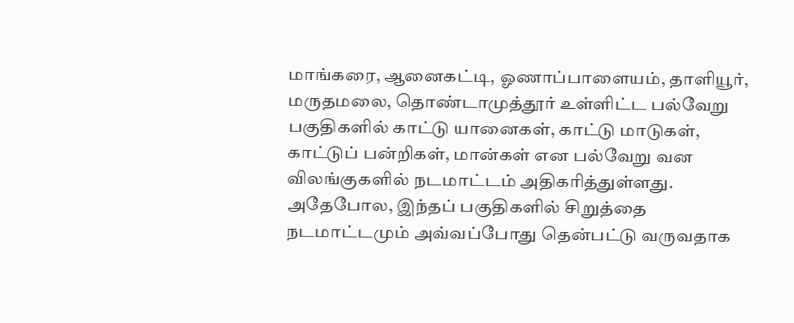மாங்கரை, ஆனைகட்டி, ஓணாப்பாளையம், தாளியூர், மருதமலை, தொண்டாமுத்தூர் உள்ளிட்ட பல்வேறு பகுதிகளில் காட்டு யானைகள், காட்டு மாடுகள், காட்டுப் பன்றிகள், மான்கள் என பல்வேறு வன விலங்குகளில் நடமாட்டம் அதிகரித்துள்ளது.
அதேபோல, இந்தப் பகுதிகளில் சிறுத்தை நடமாட்டமும் அவ்வப்போது தென்பட்டு வருவதாக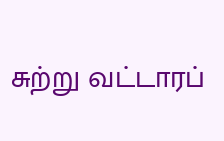சுற்று வட்டாரப்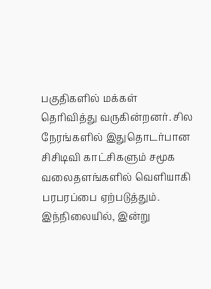பகுதிகளில் மக்கள் தெரிவித்து வருகின்றனர். சில நேரங்களில் இதுதொடர்பான சிசிடிவி காட்சிகளும் சமூக வலைதளங்களில் வெளியாகி பரபரப்பை ஏற்படுத்தும்.
இந்நிலையில், இன்று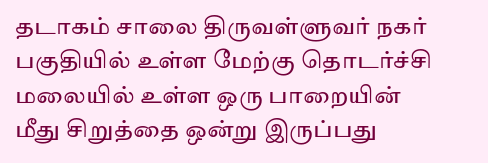தடாகம் சாலை திருவள்ளுவர் நகர் பகுதியில் உள்ள மேற்கு தொடர்ச்சி மலையில் உள்ள ஒரு பாறையின் மீது சிறுத்தை ஒன்று இருப்பது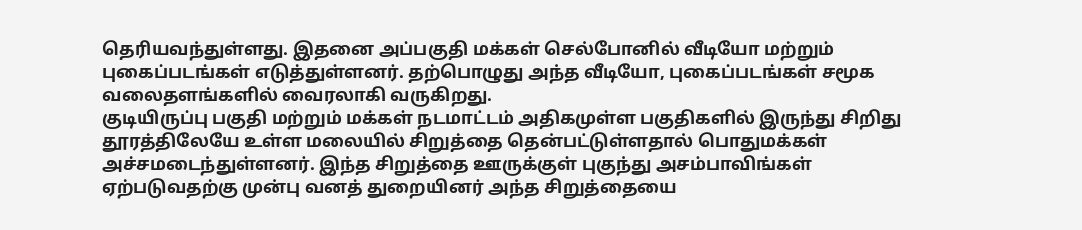தெரியவந்துள்ளது. இதனை அப்பகுதி மக்கள் செல்போனில் வீடியோ மற்றும் புகைப்படங்கள் எடுத்துள்ளனர். தற்பொழுது அந்த வீடியோ, புகைப்படங்கள் சமூக வலைதளங்களில் வைரலாகி வருகிறது.
குடியிருப்பு பகுதி மற்றும் மக்கள் நடமாட்டம் அதிகமுள்ள பகுதிகளில் இருந்து சிறிது தூரத்திலேயே உள்ள மலையில் சிறுத்தை தென்பட்டுள்ளதால் பொதுமக்கள் அச்சமடைந்துள்ளனர். இந்த சிறுத்தை ஊருக்குள் புகுந்து அசம்பாவிங்கள் ஏற்படுவதற்கு முன்பு வனத் துறையினர் அந்த சிறுத்தையை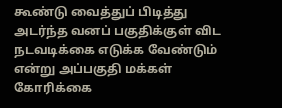கூண்டு வைத்துப் பிடித்து அடர்ந்த வனப் பகுதிக்குள் விட நடவடிக்கை எடுக்க வேண்டும் என்று அப்பகுதி மக்கள் கோரிக்கை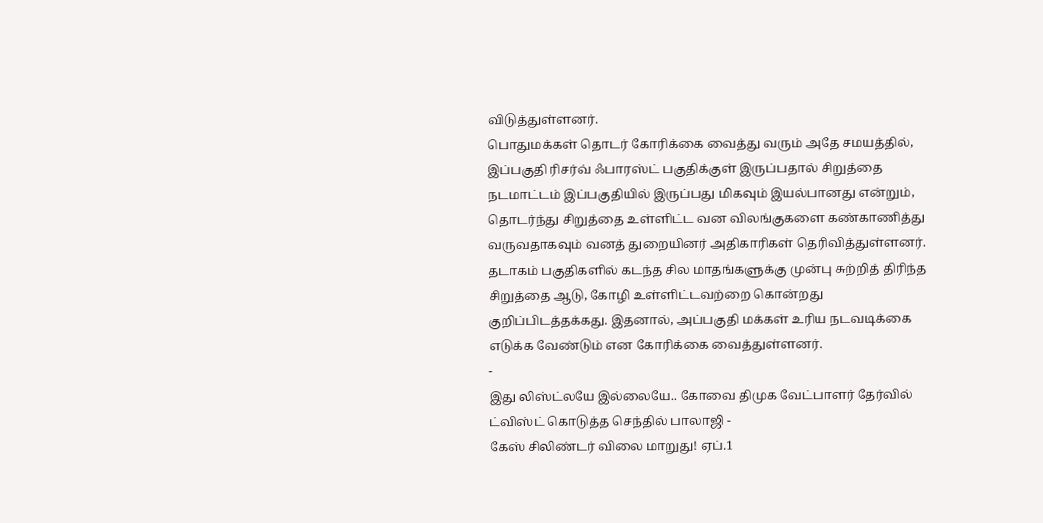விடுத்துள்ளனர்.
பொதுமக்கள் தொடர் கோரிக்கை வைத்து வரும் அதே சமயத்தில், இப்பகுதி ரிசர்வ் ஃபாரஸ்ட் பகுதிக்குள் இருப்பதால் சிறுத்தை நடமாட்டம் இப்பகுதியில் இருப்பது மிகவும் இயல்பானது என்றும், தொடர்ந்து சிறுத்தை உள்ளிட்ட வன விலங்குகளை கண்காணித்து வருவதாகவும் வனத் துறையினர் அதிகாரிகள் தெரிவித்துள்ளனர்.
தடாகம் பகுதிகளில் கடந்த சில மாதங்களுக்கு முன்பு சுற்றித் திரிந்த சிறுத்தை ஆடு, கோழி உள்ளிட்டவற்றை கொன்றது குறிப்பிடத்தக்கது. இதனால், அப்பகுதி மக்கள் உரிய நடவடிக்கை எடுக்க வேண்டும் என கோரிக்கை வைத்துள்ளனர்.
-
இது லிஸ்ட்லயே இல்லையே.. கோவை திமுக வேட்பாளர் தேர்வில் ட்விஸ்ட் கொடுத்த செந்தில் பாலாஜி -
கேஸ் சிலிண்டர் விலை மாறுது! ஏப்.1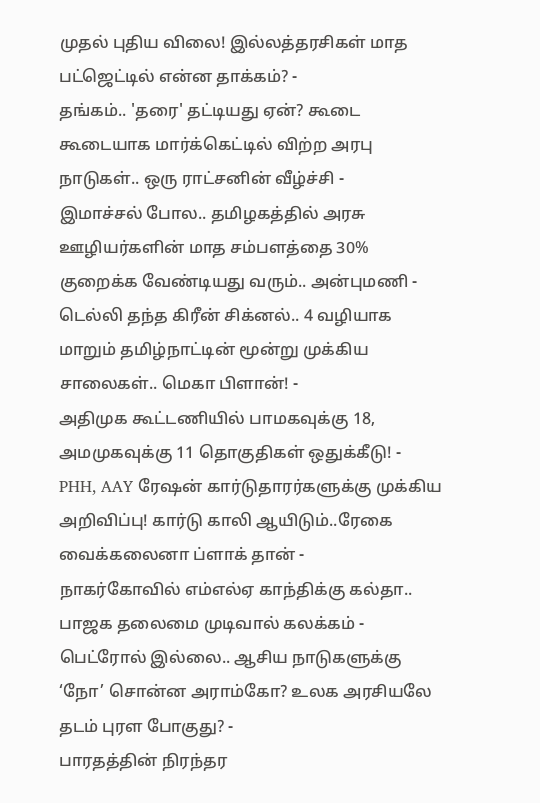முதல் புதிய விலை! இல்லத்தரசிகள் மாத பட்ஜெட்டில் என்ன தாக்கம்? -
தங்கம்.. 'தரை' தட்டியது ஏன்? கூடை கூடையாக மார்க்கெட்டில் விற்ற அரபு நாடுகள்.. ஒரு ராட்சனின் வீழ்ச்சி -
இமாச்சல் போல.. தமிழகத்தில் அரசு ஊழியர்களின் மாத சம்பளத்தை 30% குறைக்க வேண்டியது வரும்.. அன்புமணி -
டெல்லி தந்த கிரீன் சிக்னல்.. 4 வழியாக மாறும் தமிழ்நாட்டின் மூன்று முக்கிய சாலைகள்.. மெகா பிளான்! -
அதிமுக கூட்டணியில் பாமகவுக்கு 18, அமமுகவுக்கு 11 தொகுதிகள் ஒதுக்கீடு! -
PHH, AAY ரேஷன் கார்டுதாரர்களுக்கு முக்கிய அறிவிப்பு! கார்டு காலி ஆயிடும்..ரேகை வைக்கலைனா ப்ளாக் தான் -
நாகர்கோவில் எம்எல்ஏ காந்திக்கு கல்தா.. பாஜக தலைமை முடிவால் கலக்கம் -
பெட்ரோல் இல்லை.. ஆசிய நாடுகளுக்கு ‘நோ’ சொன்ன அராம்கோ? உலக அரசியலே தடம் புரள போகுது? -
பாரதத்தின் நிரந்தர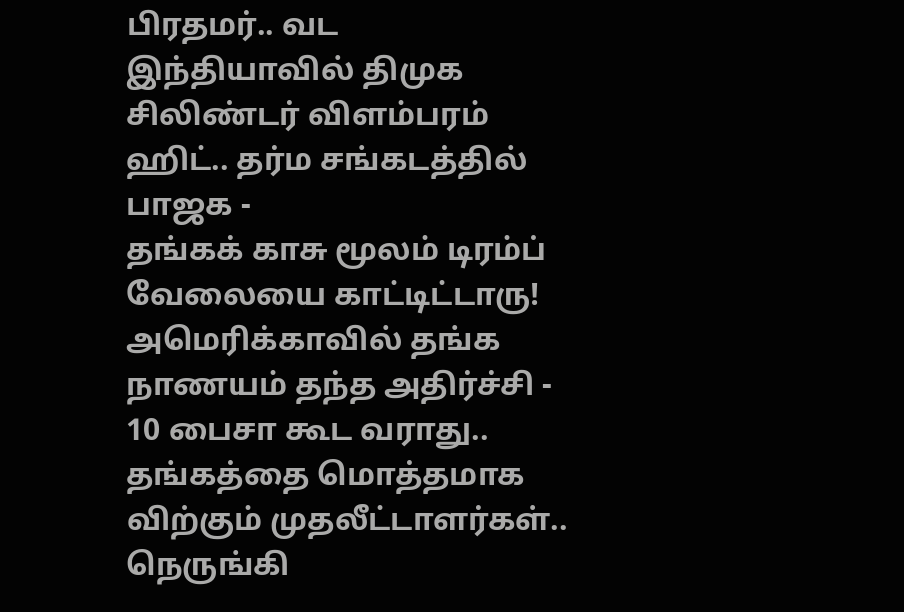பிரதமர்.. வட இந்தியாவில் திமுக சிலிண்டர் விளம்பரம் ஹிட்.. தர்ம சங்கடத்தில் பாஜக -
தங்கக் காசு மூலம் டிரம்ப் வேலையை காட்டிட்டாரு! அமெரிக்காவில் தங்க நாணயம் தந்த அதிர்ச்சி -
10 பைசா கூட வராது.. தங்கத்தை மொத்தமாக விற்கும் முதலீட்டாளர்கள்.. நெருங்கி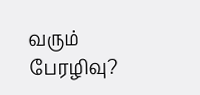வரும் பேரழிவு?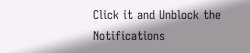Click it and Unblock the Notifications